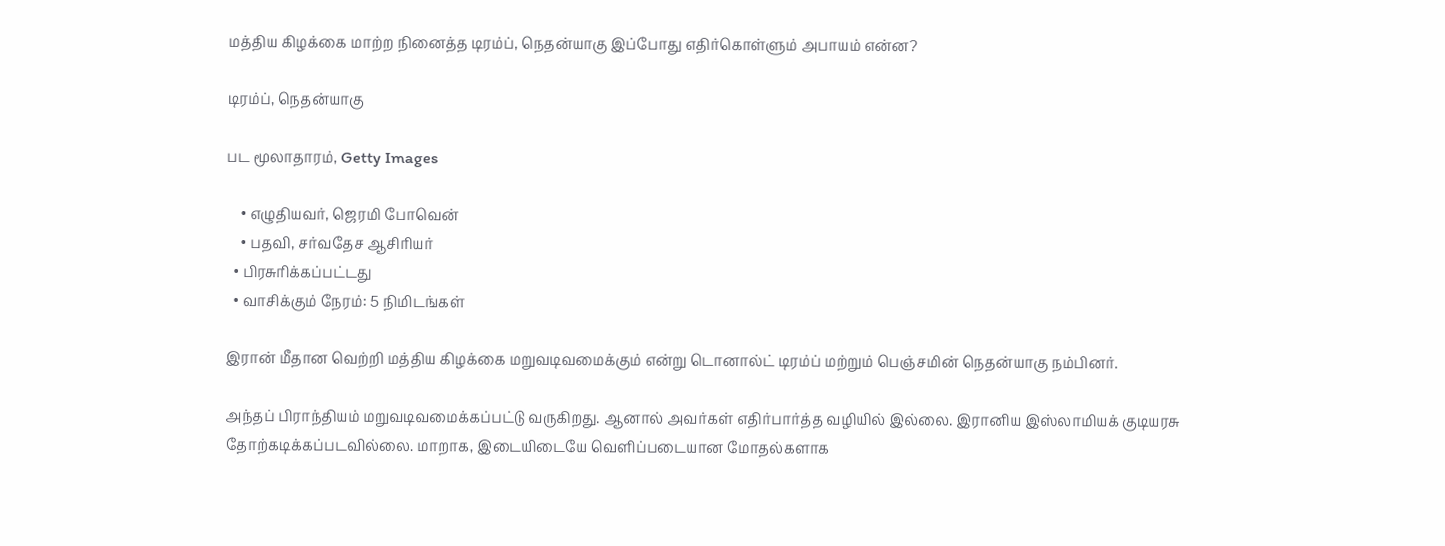மத்திய கிழக்கை மாற்ற நினைத்த டிரம்ப், நெதன்யாகு இப்போது எதிர்கொள்ளும் அபாயம் என்ன?

டிரம்ப், நெதன்யாகு

பட மூலாதாரம், Getty Images

    • எழுதியவர், ஜெரமி போவென்
    • பதவி, சர்வதேச ஆசிரியர்
  • பிரசுரிக்கப்பட்டது
  • வாசிக்கும் நேரம்: 5 நிமிடங்கள்

இரான் மீதான வெற்றி மத்திய கிழக்கை மறுவடிவமைக்கும் என்று டொனால்ட் டிரம்ப் மற்றும் பெஞ்சமின் நெதன்யாகு நம்பினர்.

அந்தப் பிராந்தியம் மறுவடிவமைக்கப்பட்டு வருகிறது. ஆனால் அவர்கள் எதிர்பார்த்த வழியில் இல்லை. இரானிய இஸ்லாமியக் குடியரசு தோற்கடிக்கப்படவில்லை. மாறாக, இடையிடையே வெளிப்படையான மோதல்களாக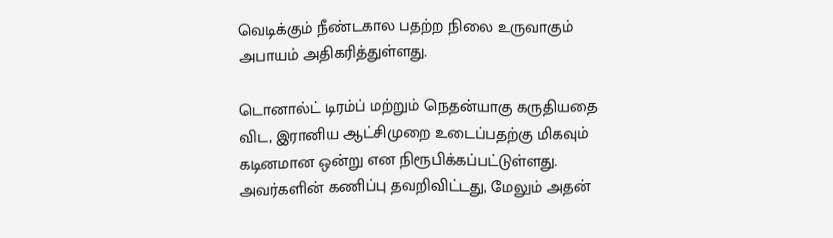வெடிக்கும் நீண்டகால பதற்ற நிலை உருவாகும் அபாயம் அதிகரித்துள்ளது.

டொனால்ட் டிரம்ப் மற்றும் நெதன்யாகு கருதியதை விட, இரானிய ஆட்சிமுறை உடைப்பதற்கு மிகவும் கடினமான ஒன்று என நிரூபிக்கப்பட்டுள்ளது. அவர்களின் கணிப்பு தவறிவிட்டது, மேலும் அதன்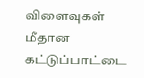விளைவுகள் மீதான கட்டுப்பாட்டை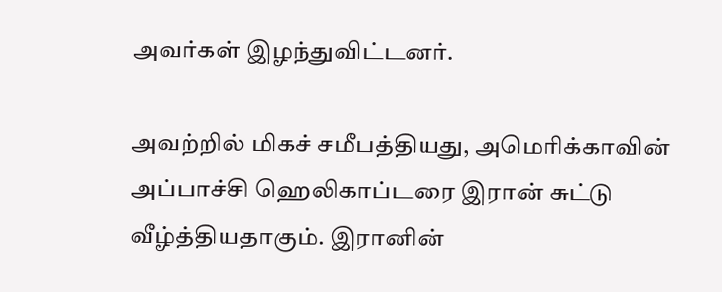அவர்கள் இழந்துவிட்டனர்.

அவற்றில் மிகச் சமீபத்தியது, அமெரிக்காவின் அப்பாச்சி ஹெலிகாப்டரை இரான் சுட்டு வீழ்த்தியதாகும். இரானின்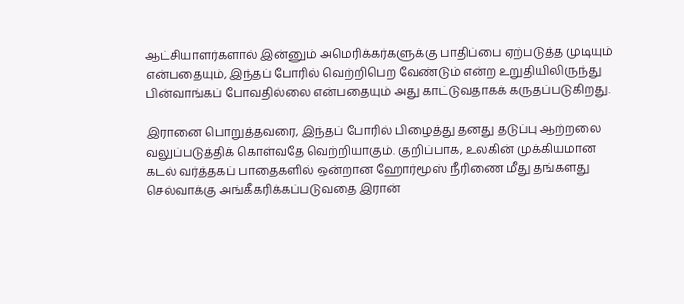ஆட்சியாளர்களால் இன்னும் அமெரிக்கர்களுக்கு பாதிப்பை ஏற்படுத்த முடியும் என்பதையும், இந்தப் போரில் வெற்றிபெற வேண்டும் என்ற உறுதியிலிருந்து பின்வாங்கப் போவதில்லை என்பதையும் அது காட்டுவதாகக் கருதப்படுகிறது.

இரானை பொறுத்தவரை, இந்தப் போரில் பிழைத்து தனது தடுப்பு ஆற்றலை வலுப்படுத்திக் கொள்வதே வெற்றியாகும். குறிப்பாக, உலகின் முக்கியமான கடல் வர்த்தகப் பாதைகளில் ஒன்றான ஹோர்மூஸ் நீரிணை மீது தங்களது செல்வாக்கு அங்கீகரிக்கப்படுவதை இரான்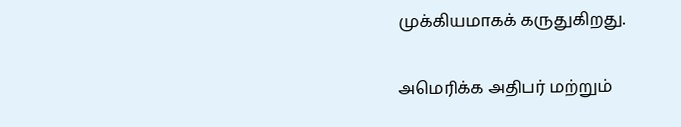முக்கியமாகக் கருதுகிறது.

அமெரிக்க அதிபர் மற்றும்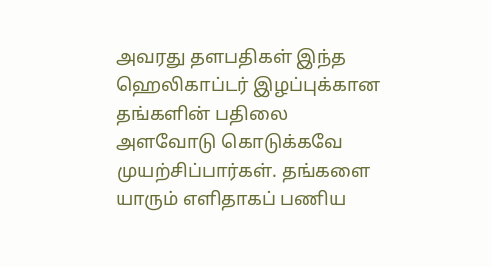அவரது தளபதிகள் இந்த ஹெலிகாப்டர் இழப்புக்கான தங்களின் பதிலை அளவோடு கொடுக்கவே முயற்சிப்பார்கள். தங்களை யாரும் எளிதாகப் பணிய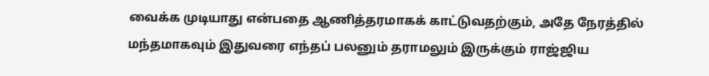வைக்க முடியாது என்பதை ஆணித்தரமாகக் காட்டுவதற்கும், அதே நேரத்தில் மந்தமாகவும் இதுவரை எந்தப் பலனும் தராமலும் இருக்கும் ராஜ்ஜிய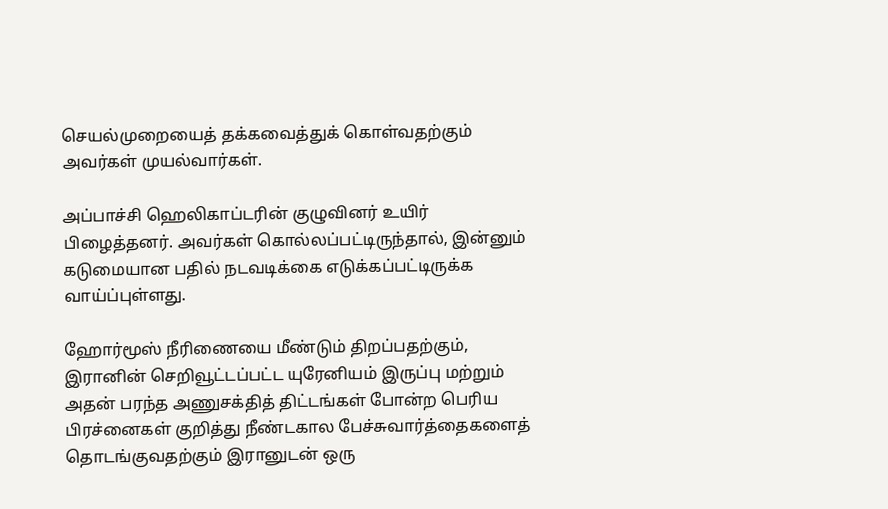செயல்முறையைத் தக்கவைத்துக் கொள்வதற்கும் அவர்கள் முயல்வார்கள்.

அப்பாச்சி ஹெலிகாப்டரின் குழுவினர் உயிர் பிழைத்தனர். அவர்கள் கொல்லப்பட்டிருந்தால், இன்னும் கடுமையான பதில் நடவடிக்கை எடுக்கப்பட்டிருக்க வாய்ப்புள்ளது.

ஹோர்மூஸ் நீரிணையை மீண்டும் திறப்பதற்கும், இரானின் செறிவூட்டப்பட்ட யுரேனியம் இருப்பு மற்றும் அதன் பரந்த அணுசக்தித் திட்டங்கள் போன்ற பெரிய பிரச்னைகள் குறித்து நீண்டகால பேச்சுவார்த்தைகளைத் தொடங்குவதற்கும் இரானுடன் ஒரு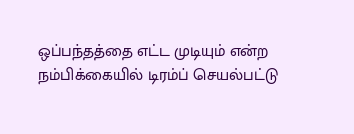ஒப்பந்தத்தை எட்ட முடியும் என்ற நம்பிக்கையில் டிரம்ப் செயல்பட்டு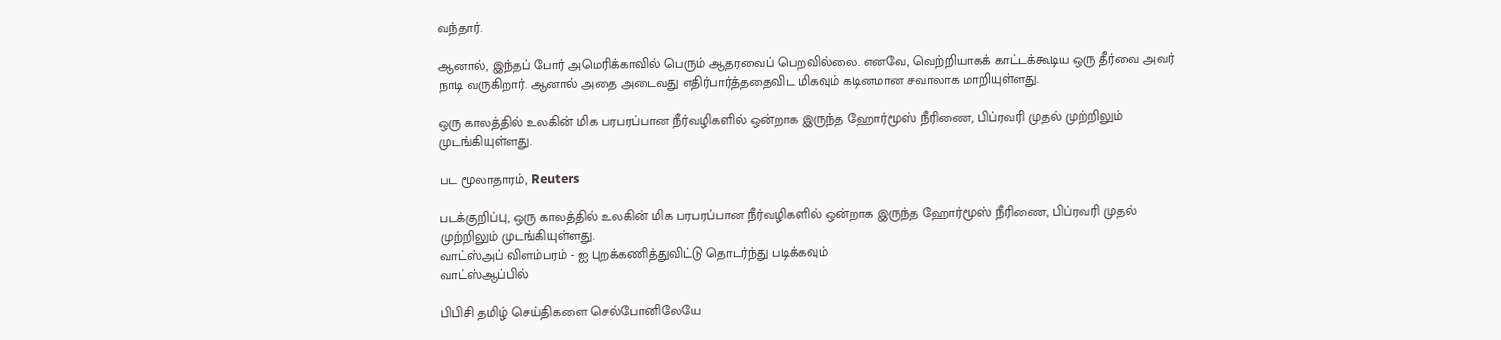வந்தார்.

ஆனால், இந்தப் போர் அமெரிக்காவில் பெரும் ஆதரவைப் பெறவில்லை. எனவே, வெற்றியாகக் காட்டக்கூடிய ஒரு தீர்வை அவர் நாடி வருகிறார். ஆனால் அதை அடைவது எதிர்பார்த்ததைவிட மிகவும் கடினமான சவாலாக மாறியுள்ளது.

ஒரு காலத்தில் உலகின் மிக பரபரப்பான நீர்வழிகளில் ஒன்றாக இருந்த ஹோர்மூஸ் நீரிணை, பிப்ரவரி முதல் முற்றிலும் முடங்கியுள்ளது.

பட மூலாதாரம், Reuters

படக்குறிப்பு, ஒரு காலத்தில் உலகின் மிக பரபரப்பான நீர்வழிகளில் ஒன்றாக இருந்த ஹோர்மூஸ் நீரிணை, பிப்ரவரி முதல் முற்றிலும் முடங்கியுள்ளது.
வாட்ஸ்அப் விளம்பரம் - ஐ புறக்கணித்துவிட்டு தொடர்ந்து படிக்கவும்
வாட்ஸ்ஆப்பில்

பிபிசி தமிழ் செய்திகளை செல்போனிலேயே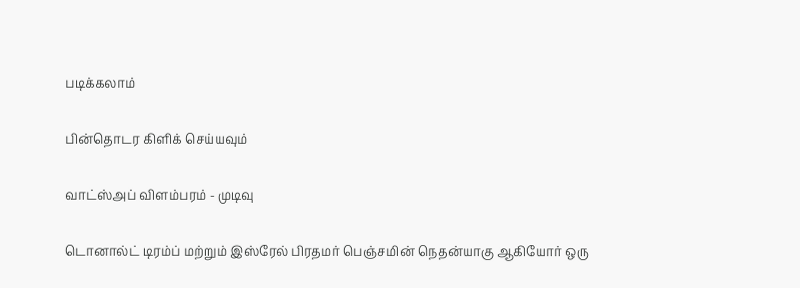படிக்கலாம்

பின்தொடர கிளிக் செய்யவும்

வாட்ஸ்அப் விளம்பரம் - முடிவு

டொனால்ட் டிரம்ப் மற்றும் இஸ்ரேல் பிரதமர் பெஞ்சமின் நெதன்யாகு ஆகியோர் ஒரு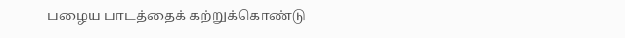பழைய பாடத்தைக் கற்றுக்கொண்டு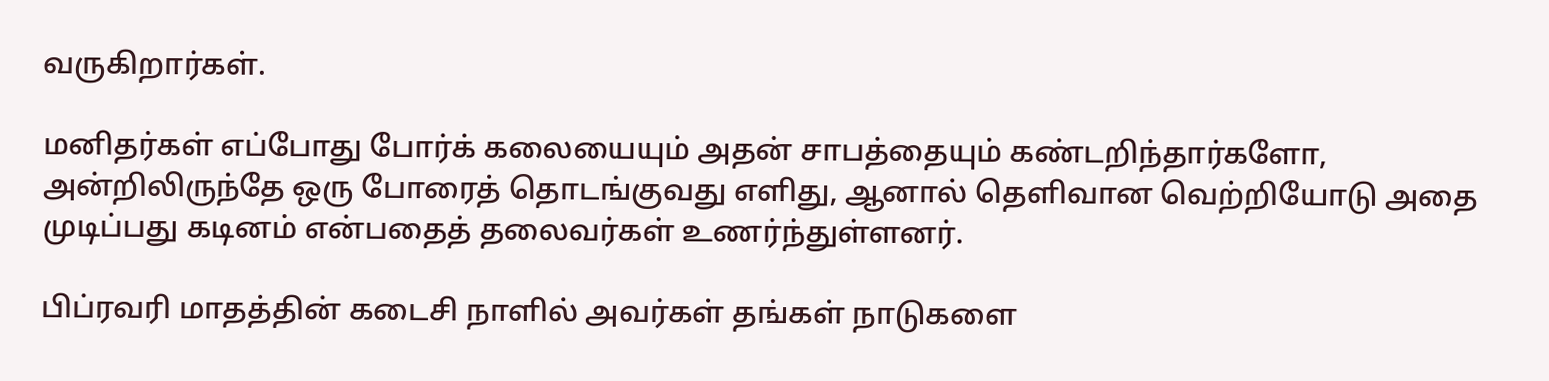வருகிறார்கள்.

மனிதர்கள் எப்போது போர்க் கலையையும் அதன் சாபத்தையும் கண்டறிந்தார்களோ, அன்றிலிருந்தே ஒரு போரைத் தொடங்குவது எளிது, ஆனால் தெளிவான வெற்றியோடு அதை முடிப்பது கடினம் என்பதைத் தலைவர்கள் உணர்ந்துள்ளனர்.

பிப்ரவரி மாதத்தின் கடைசி நாளில் அவர்கள் தங்கள் நாடுகளை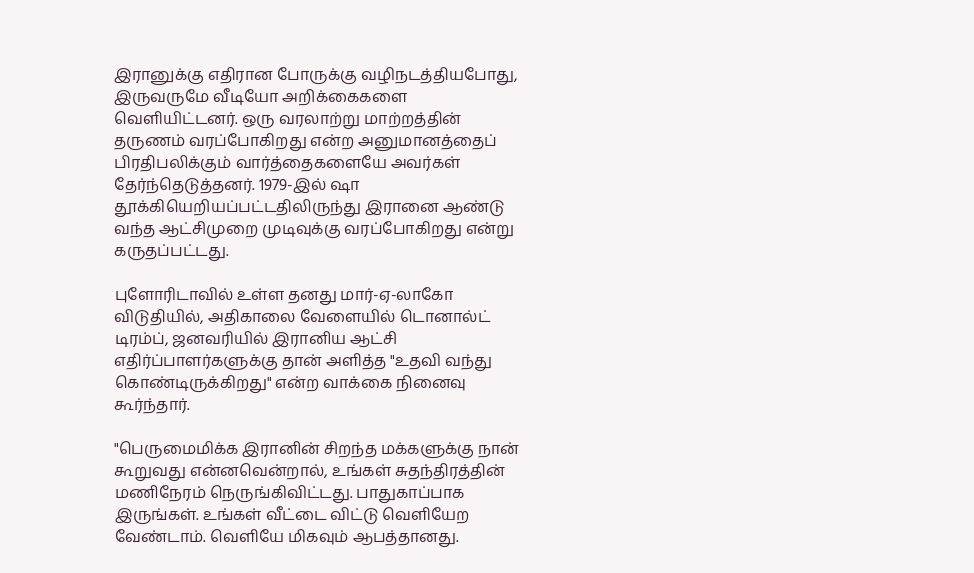இரானுக்கு எதிரான போருக்கு வழிநடத்தியபோது, இருவருமே வீடியோ அறிக்கைகளை வெளியிட்டனர். ஒரு வரலாற்று மாற்றத்தின் தருணம் வரப்போகிறது என்ற அனுமானத்தைப் பிரதிபலிக்கும் வார்த்தைகளையே அவர்கள் தேர்ந்தெடுத்தனர். 1979-இல் ஷா தூக்கியெறியப்பட்டதிலிருந்து இரானை ஆண்டு வந்த ஆட்சிமுறை முடிவுக்கு வரப்போகிறது என்று கருதப்பட்டது.

புளோரிடாவில் உள்ள தனது மார்-ஏ-லாகோ விடுதியில், அதிகாலை வேளையில் டொனால்ட் டிரம்ப், ஜனவரியில் இரானிய ஆட்சி எதிர்ப்பாளர்களுக்கு தான் அளித்த "உதவி வந்து கொண்டிருக்கிறது" என்ற வாக்கை நினைவு கூர்ந்தார்.

"பெருமைமிக்க இரானின் சிறந்த மக்களுக்கு நான் கூறுவது என்னவென்றால், உங்கள் சுதந்திரத்தின் மணிநேரம் நெருங்கிவிட்டது. பாதுகாப்பாக இருங்கள். உங்கள் வீட்டை விட்டு வெளியேற வேண்டாம். வெளியே மிகவும் ஆபத்தானது.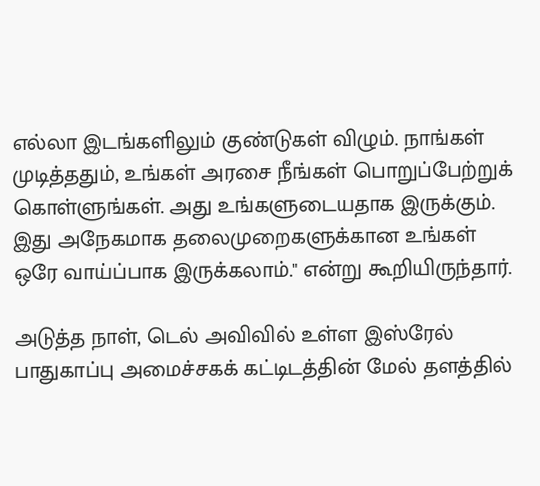எல்லா இடங்களிலும் குண்டுகள் விழும். நாங்கள் முடித்ததும், உங்கள் அரசை நீங்கள் பொறுப்பேற்றுக் கொள்ளுங்கள். அது உங்களுடையதாக இருக்கும். இது அநேகமாக தலைமுறைகளுக்கான உங்கள் ஒரே வாய்ப்பாக இருக்கலாம்." என்று கூறியிருந்தார்.

அடுத்த நாள், டெல் அவிவில் உள்ள இஸ்ரேல் பாதுகாப்பு அமைச்சகக் கட்டிடத்தின் மேல் தளத்தில்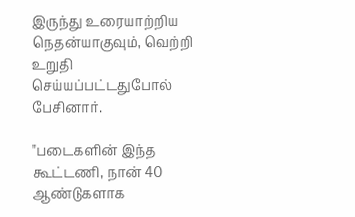இருந்து உரையாற்றிய நெதன்யாகுவும், வெற்றி உறுதி செய்யப்பட்டதுபோல் பேசினார்.

"படைகளின் இந்த கூட்டணி, நான் 40 ஆண்டுகளாக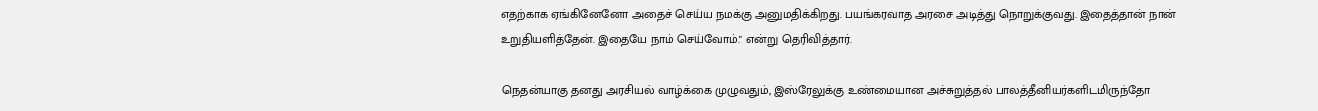எதற்காக ஏங்கினேனோ அதைச் செய்ய நமக்கு அனுமதிக்கிறது. பயங்கரவாத அரசை அடித்து நொறுக்குவது. இதைத்தான் நான் உறுதியளித்தேன். இதையே நாம் செய்வோம்." என்று தெரிவித்தார்.

நெதன்யாகு தனது அரசியல் வாழ்க்கை முழுவதும், இஸ்ரேலுக்கு உண்மையான அச்சுறுத்தல் பாலத்தீனியர்களிடமிருந்தோ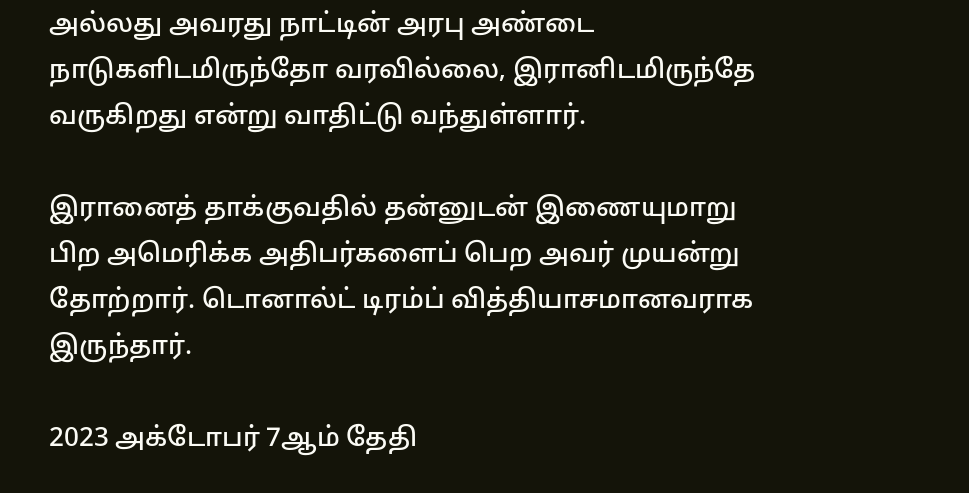அல்லது அவரது நாட்டின் அரபு அண்டை நாடுகளிடமிருந்தோ வரவில்லை, இரானிடமிருந்தே வருகிறது என்று வாதிட்டு வந்துள்ளார்.

இரானைத் தாக்குவதில் தன்னுடன் இணையுமாறு பிற அமெரிக்க அதிபர்களைப் பெற அவர் முயன்று தோற்றார். டொனால்ட் டிரம்ப் வித்தியாசமானவராக இருந்தார்.

2023 அக்டோபர் 7ஆம் தேதி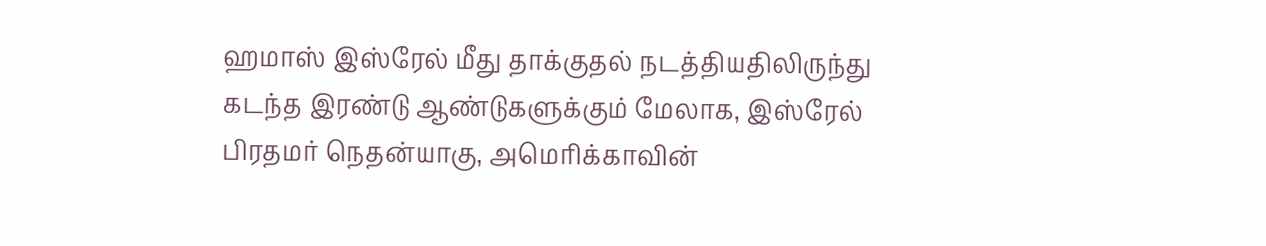ஹமாஸ் இஸ்ரேல் மீது தாக்குதல் நடத்தியதிலிருந்து கடந்த இரண்டு ஆண்டுகளுக்கும் மேலாக, இஸ்ரேல் பிரதமர் நெதன்யாகு, அமெரிக்காவின்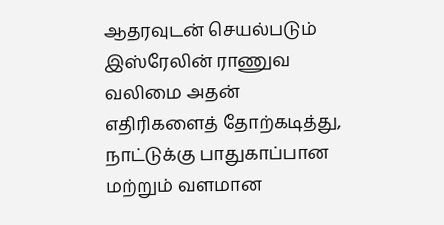ஆதரவுடன் செயல்படும் இஸ்ரேலின் ராணுவ வலிமை அதன் எதிரிகளைத் தோற்கடித்து, நாட்டுக்கு பாதுகாப்பான மற்றும் வளமான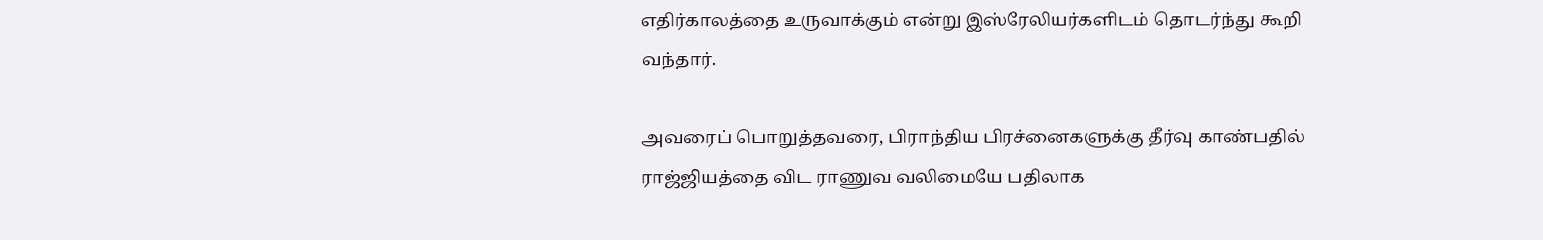எதிர்காலத்தை உருவாக்கும் என்று இஸ்ரேலியர்களிடம் தொடர்ந்து கூறி வந்தார்.

அவரைப் பொறுத்தவரை, பிராந்திய பிரச்னைகளுக்கு தீர்வு காண்பதில் ராஜ்ஜியத்தை விட ராணுவ வலிமையே பதிலாக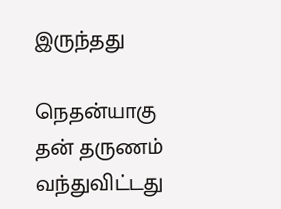இருந்தது

நெதன்யாகு தன் தருணம் வந்துவிட்டது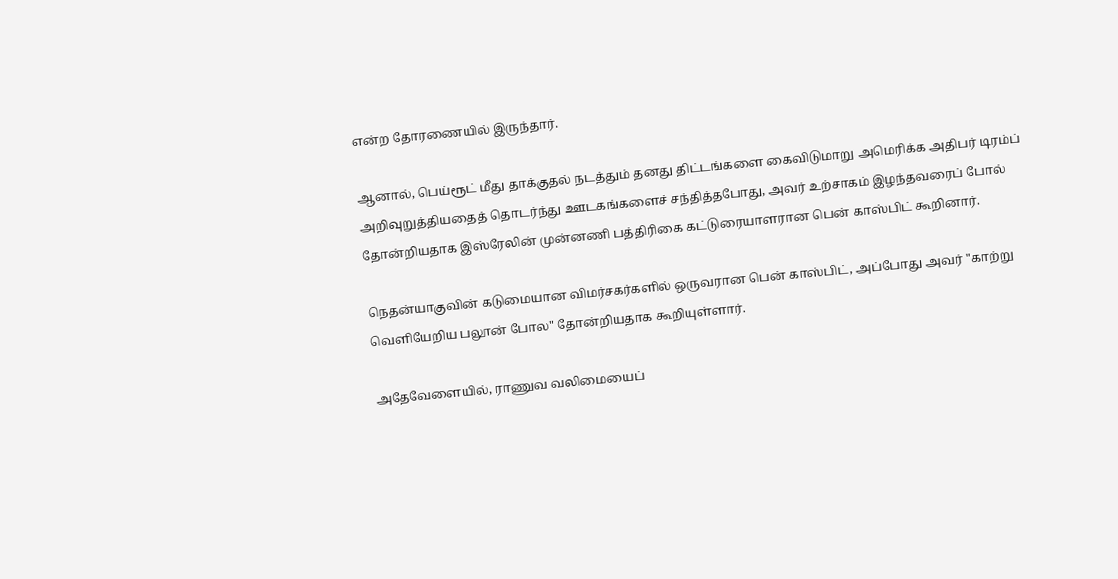என்ற தோரணையில் இருந்தார்.

ஆனால், பெய்ரூட் மீது தாக்குதல் நடத்தும் தனது திட்டங்களை கைவிடுமாறு அமெரிக்க அதிபர் டிரம்ப் அறிவுறுத்தியதைத் தொடர்ந்து ஊடகங்களைச் சந்தித்தபோது, அவர் உற்சாகம் இழந்தவரைப் போல் தோன்றியதாக இஸ்ரேலின் முன்னணி பத்திரிகை கட்டுரையாளரான பென் காஸ்பிட் கூறினார்.

நெதன்யாகுவின் கடுமையான விமர்சகர்களில் ஒருவரான பென் காஸ்பிட், அப்போது அவர் "காற்று வெளியேறிய பலூன் போல" தோன்றியதாக கூறியுள்ளார்.

அதேவேளையில், ராணுவ வலிமையைப்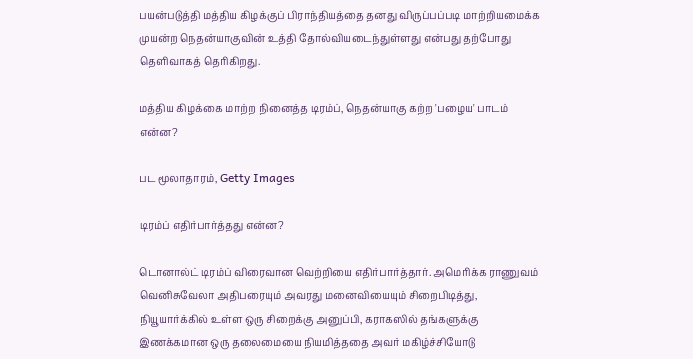பயன்படுத்தி மத்திய கிழக்குப் பிராந்தியத்தை தனது விருப்பப்படி மாற்றியமைக்க முயன்ற நெதன்யாகுவின் உத்தி தோல்வியடைந்துள்ளது என்பது தற்போது தெளிவாகத் தெரிகிறது.

மத்திய கிழக்கை மாற்ற நினைத்த டிரம்ப், நெதன்யாகு கற்ற 'பழைய' பாடம் என்ன?

பட மூலாதாரம், Getty Images

டிரம்ப் எதிர்பார்த்தது என்ன?

டொனால்ட் டிரம்ப் விரைவான வெற்றியை எதிர்பார்த்தார். அமெரிக்க ராணுவம் வெனிசுவேலா அதிபரையும் அவரது மனைவியையும் சிறைபிடித்து, நியூயார்க்கில் உள்ள ஒரு சிறைக்கு அனுப்பி, கராகஸில் தங்களுக்கு இணக்கமான ஒரு தலைமையை நியமித்ததை அவர் மகிழ்ச்சியோடு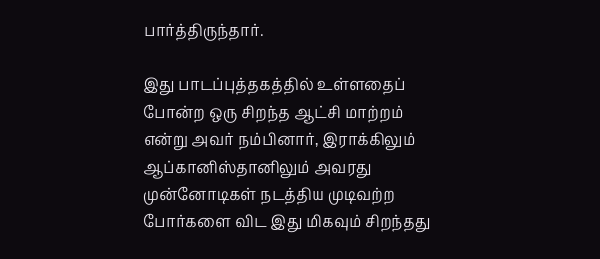பார்த்திருந்தார்.

இது பாடப்புத்தகத்தில் உள்ளதைப் போன்ற ஒரு சிறந்த ஆட்சி மாற்றம் என்று அவர் நம்பினார், இராக்கிலும் ஆப்கானிஸ்தானிலும் அவரது முன்னோடிகள் நடத்திய முடிவற்ற போர்களை விட இது மிகவும் சிறந்தது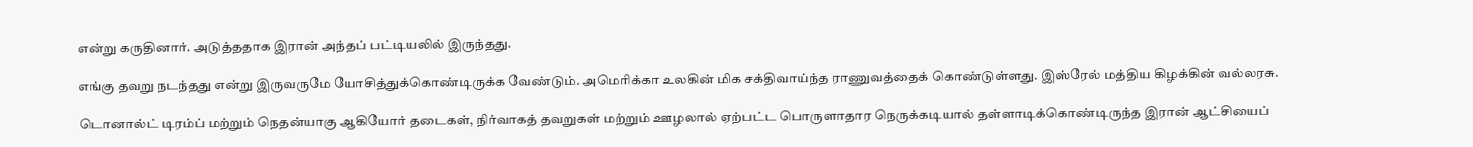என்று கருதினார். அடுத்ததாக இரான் அந்தப் பட்டியலில் இருந்தது.

எங்கு தவறு நடந்தது என்று இருவருமே யோசித்துக்கொண்டிருக்க வேண்டும். அமெரிக்கா உலகின் மிக சக்திவாய்ந்த ராணுவத்தைக் கொண்டுள்ளது. இஸ்ரேல் மத்திய கிழக்கின் வல்லரசு.

டொனால்ட் டிரம்ப் மற்றும் நெதன்யாகு ஆகியோர் தடைகள், நிர்வாகத் தவறுகள் மற்றும் ஊழலால் ஏற்பட்ட பொருளாதார நெருக்கடியால் தள்ளாடிக்கொண்டிருந்த இரான் ஆட்சியைப்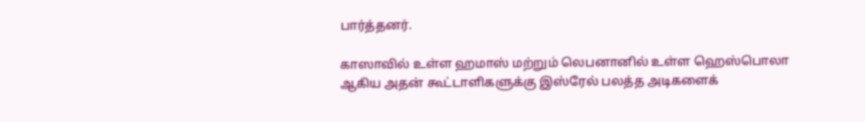பார்த்தனர்.

காஸாவில் உள்ள ஹமாஸ் மற்றும் லெபனானில் உள்ள ஹெஸ்பொலா ஆகிய அதன் கூட்டாளிகளுக்கு இஸ்ரேல் பலத்த அடிகளைக்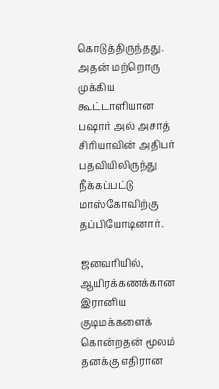கொடுத்திருந்தது. அதன் மற்றொரு முக்கிய கூட்டாளியான பஷார் அல் அசாத் சிரியாவின் அதிபர் பதவியிலிருந்து நீக்கப்பட்டு மாஸ்கோவிற்கு தப்பியோடினார்.

ஜனவரியில், ஆயிரக்கணக்கான இரானிய குடிமக்களைக் கொன்றதன் மூலம் தனக்கு எதிரான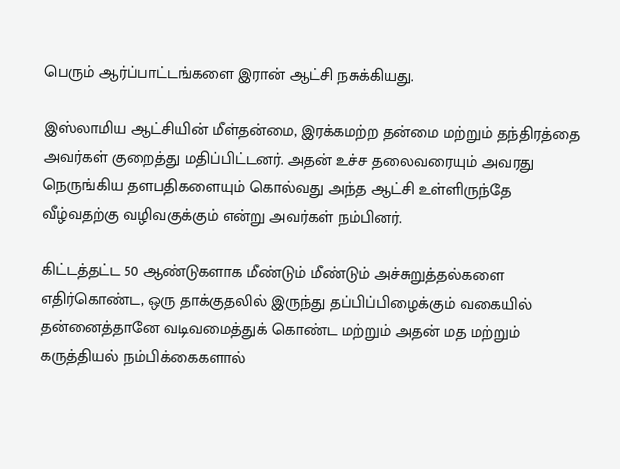பெரும் ஆர்ப்பாட்டங்களை இரான் ஆட்சி நசுக்கியது.

இஸ்லாமிய ஆட்சியின் மீள்தன்மை, இரக்கமற்ற தன்மை மற்றும் தந்திரத்தை அவர்கள் குறைத்து மதிப்பிட்டனர். அதன் உச்ச தலைவரையும் அவரது நெருங்கிய தளபதிகளையும் கொல்வது அந்த ஆட்சி உள்ளிருந்தே வீழ்வதற்கு வழிவகுக்கும் என்று அவர்கள் நம்பினர்.

கிட்டத்தட்ட 50 ஆண்டுகளாக மீண்டும் மீண்டும் அச்சுறுத்தல்களை எதிர்கொண்ட, ஒரு தாக்குதலில் இருந்து தப்பிப்பிழைக்கும் வகையில் தன்னைத்தானே வடிவமைத்துக் கொண்ட மற்றும் அதன் மத மற்றும் கருத்தியல் நம்பிக்கைகளால்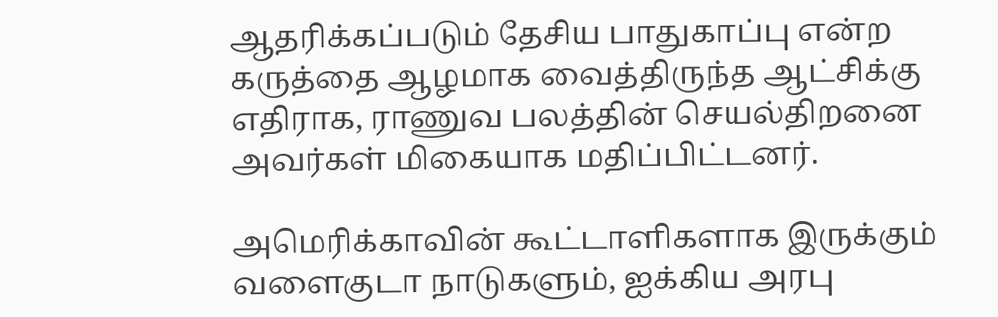ஆதரிக்கப்படும் தேசிய பாதுகாப்பு என்ற கருத்தை ஆழமாக வைத்திருந்த ஆட்சிக்கு எதிராக, ராணுவ பலத்தின் செயல்திறனை அவர்கள் மிகையாக மதிப்பிட்டனர்.

அமெரிக்காவின் கூட்டாளிகளாக இருக்கும் வளைகுடா நாடுகளும், ஐக்கிய அரபு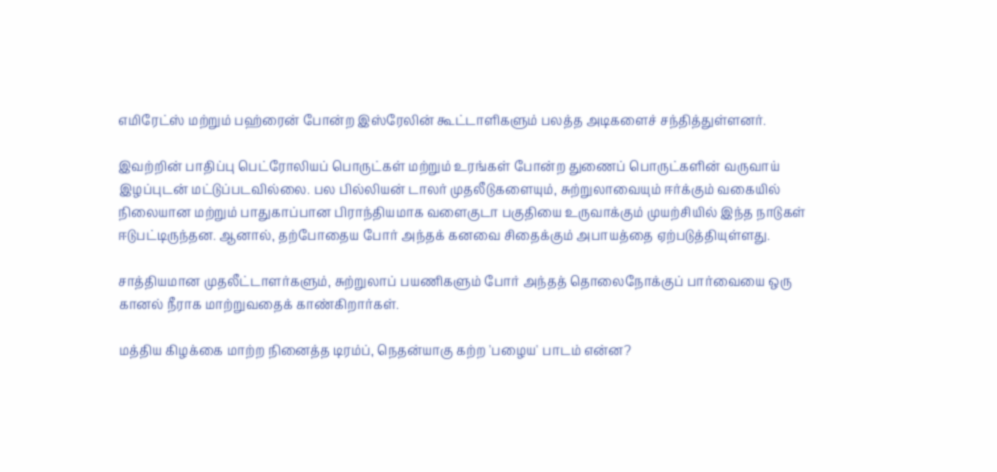எமிரேட்ஸ் மற்றும் பஹ்ரைன் போன்ற இஸ்ரேலின் கூட்டாளிகளும் பலத்த அடிகளைச் சந்தித்துள்ளனர்.

இவற்றின் பாதிப்பு பெட்ரோலியப் பொருட்கள் மற்றும் உரங்கள் போன்ற துணைப் பொருட்களின் வருவாய் இழப்புடன் மட்டுப்படவில்லை. பல பில்லியன் டாலர் முதலீடுகளையும், சுற்றுலாவையும் ஈர்க்கும் வகையில் நிலையான மற்றும் பாதுகாப்பான பிராந்தியமாக வளைகுடா பகுதியை உருவாக்கும் முயற்சியில் இந்த நாடுகள் ஈடுபட்டிருந்தன. ஆனால், தற்போதைய போர் அந்தக் கனவை சிதைக்கும் அபாயத்தை ஏற்படுத்தியுள்ளது.

சாத்தியமான முதலீட்டாளர்களும், சுற்றுலாப் பயணிகளும் போர் அந்தத் தொலைநோக்குப் பார்வையை ஒரு கானல் நீராக மாற்றுவதைக் காண்கிறார்கள்.

மத்திய கிழக்கை மாற்ற நினைத்த டிரம்ப், நெதன்யாகு கற்ற 'பழைய' பாடம் என்ன?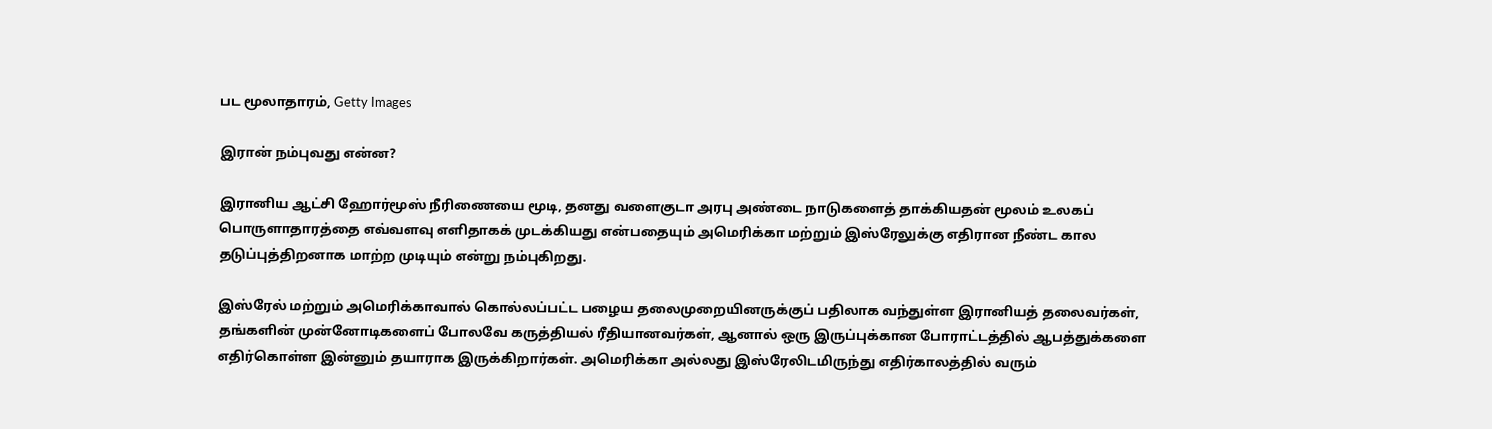பட மூலாதாரம், Getty Images

இரான் நம்புவது என்ன?

இரானிய ஆட்சி ஹோர்மூஸ் நீரிணையை மூடி, தனது வளைகுடா அரபு அண்டை நாடுகளைத் தாக்கியதன் மூலம் உலகப் பொருளாதாரத்தை எவ்வளவு எளிதாகக் முடக்கியது என்பதையும் அமெரிக்கா மற்றும் இஸ்ரேலுக்கு எதிரான நீண்ட கால தடுப்புத்திறனாக மாற்ற முடியும் என்று நம்புகிறது.

இஸ்ரேல் மற்றும் அமெரிக்காவால் கொல்லப்பட்ட பழைய தலைமுறையினருக்குப் பதிலாக வந்துள்ள இரானியத் தலைவர்கள், தங்களின் முன்னோடிகளைப் போலவே கருத்தியல் ரீதியானவர்கள், ஆனால் ஒரு இருப்புக்கான போராட்டத்தில் ஆபத்துக்களை எதிர்கொள்ள இன்னும் தயாராக இருக்கிறார்கள். அமெரிக்கா அல்லது இஸ்ரேலிடமிருந்து எதிர்காலத்தில் வரும்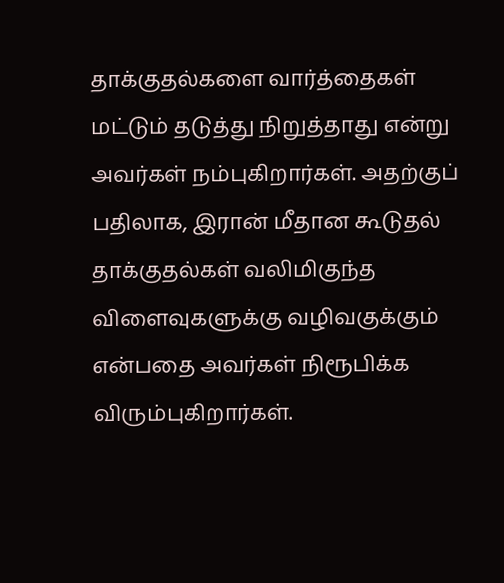தாக்குதல்களை வார்த்தைகள் மட்டும் தடுத்து நிறுத்தாது என்று அவர்கள் நம்புகிறார்கள். அதற்குப் பதிலாக, இரான் மீதான கூடுதல் தாக்குதல்கள் வலிமிகுந்த விளைவுகளுக்கு வழிவகுக்கும் என்பதை அவர்கள் நிரூபிக்க விரும்புகிறார்கள்.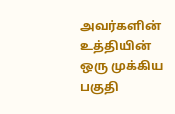அவர்களின் உத்தியின் ஒரு முக்கிய பகுதி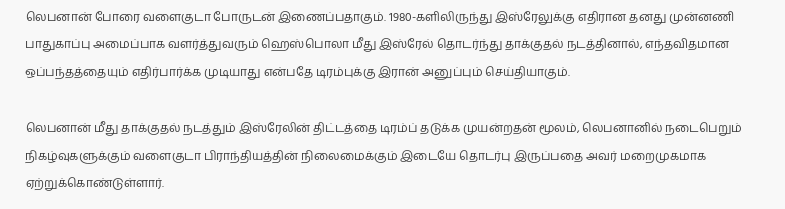லெபனான் போரை வளைகுடா போருடன் இணைப்பதாகும். 1980-களிலிருந்து இஸ்ரேலுக்கு எதிரான தனது முன்னணி பாதுகாப்பு அமைப்பாக வளர்த்துவரும் ஹெஸ்பொலா மீது இஸ்ரேல் தொடர்ந்து தாக்குதல் நடத்தினால், எந்தவிதமான ஒப்பந்தத்தையும் எதிர்பார்க்க முடியாது என்பதே டிரம்புக்கு இரான் அனுப்பும் செய்தியாகும்.

லெபனான் மீது தாக்குதல் நடத்தும் இஸ்ரேலின் திட்டத்தை டிரம்ப் தடுக்க முயன்றதன் மூலம், லெபனானில் நடைபெறும் நிகழ்வுகளுக்கும் வளைகுடா பிராந்தியத்தின் நிலைமைக்கும் இடையே தொடர்பு இருப்பதை அவர் மறைமுகமாக ஏற்றுக்கொண்டுள்ளார்.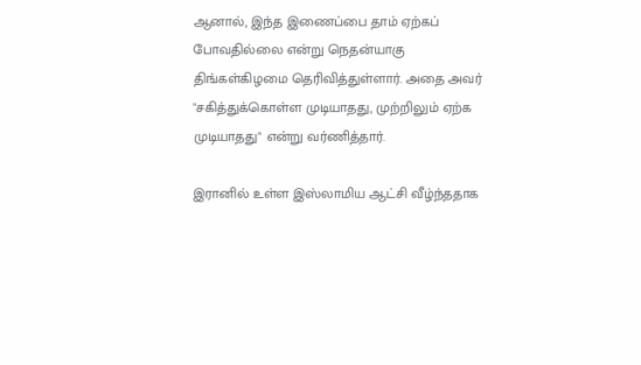ஆனால், இந்த இணைப்பை தாம் ஏற்கப் போவதில்லை என்று நெதன்யாகு திங்கள்கிழமை தெரிவித்துள்ளார். அதை அவர் "சகித்துக்கொள்ள முடியாதது, முற்றிலும் ஏற்க முடியாதது" என்று வர்ணித்தார்.

இரானில் உள்ள இஸ்லாமிய ஆட்சி வீழ்ந்ததாக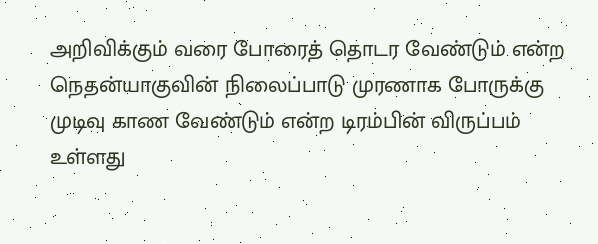அறிவிக்கும் வரை போரைத் தொடர வேண்டும் என்ற நெதன்யாகுவின் நிலைப்பாடு முரணாக போருக்கு முடிவு காண வேண்டும் என்ற டிரம்பின் விருப்பம் உள்ளது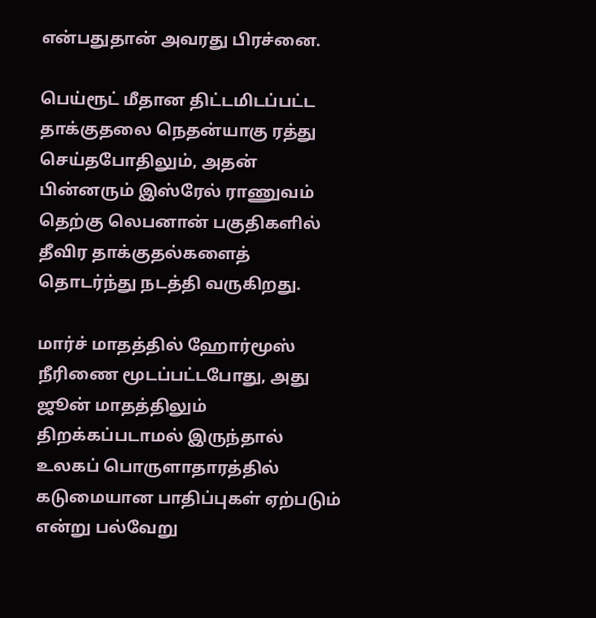என்பதுதான் அவரது பிரச்னை.

பெய்ரூட் மீதான திட்டமிடப்பட்ட தாக்குதலை நெதன்யாகு ரத்து செய்தபோதிலும், அதன் பின்னரும் இஸ்ரேல் ராணுவம் தெற்கு லெபனான் பகுதிகளில் தீவிர தாக்குதல்களைத் தொடர்ந்து நடத்தி வருகிறது.

மார்ச் மாதத்தில் ஹோர்மூஸ் நீரிணை மூடப்பட்டபோது, அது ஜூன் மாதத்திலும் திறக்கப்படாமல் இருந்தால் உலகப் பொருளாதாரத்தில் கடுமையான பாதிப்புகள் ஏற்படும் என்று பல்வேறு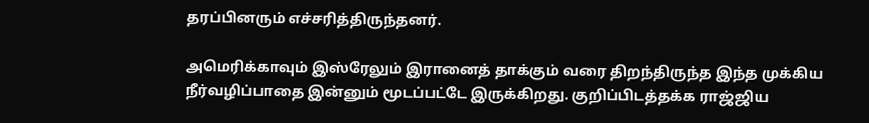தரப்பினரும் எச்சரித்திருந்தனர்.

அமெரிக்காவும் இஸ்ரேலும் இரானைத் தாக்கும் வரை திறந்திருந்த இந்த முக்கிய நீர்வழிப்பாதை இன்னும் மூடப்பட்டே இருக்கிறது. குறிப்பிடத்தக்க ராஜ்ஜிய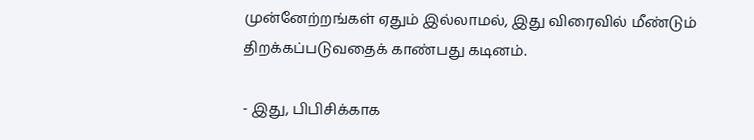முன்னேற்றங்கள் ஏதும் இல்லாமல், இது விரைவில் மீண்டும் திறக்கப்படுவதைக் காண்பது கடினம்.

- இது, பிபிசிக்காக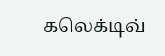கலெக்டிவ்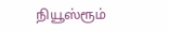நியூஸ்ரூம்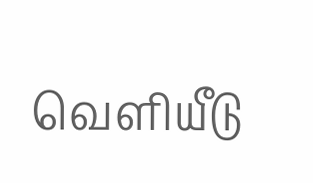வெளியீடு